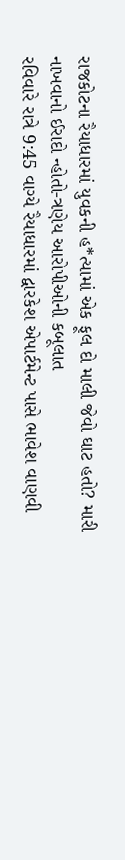રાજકોટના રૈયાધારમાં યુવકની હ*ત્યામાં એક ફૂલ દો માલી જેવો ઘાટ હતો? મારી નાખવાનો ઈરાદો ન્હોતો-ત્રણેય આરોપીઓની કબૂલાત
રવિવારે રાત્રે 9:45 વાગ્યે રૈયાધારમાં દ્વારકેશ એપાર્ટમેન્ટ પાસે ભાવેશ વાણવી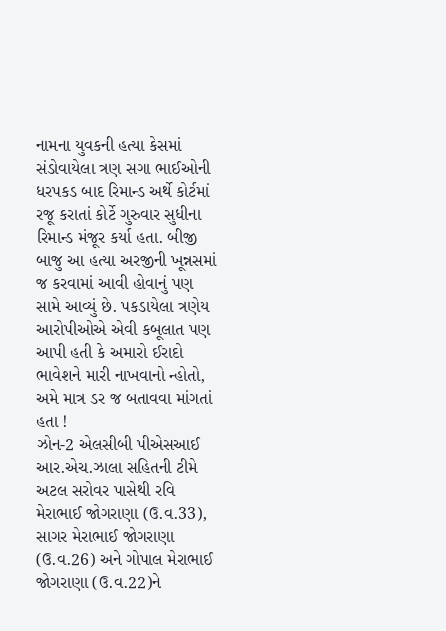નામના યુવકની હત્યા કેસમાં સંડોવાયેલા ત્રણ સગા ભાઈઓની ધરપકડ બાદ રિમાન્ડ અર્થે કોર્ટમાં રજૂ કરાતાં કોર્ટે ગુરુવાર સુધીના રિમાન્ડ મંજૂર કર્યા હતા. બીજી બાજુ આ હત્યા અરજીની ખૂન્નસમાં જ કરવામાં આવી હોવાનું પણ સામે આવ્યું છે. પકડાયેલા ત્રણેય આરોપીઓએ એવી કબૂલાત પણ આપી હતી કે અમારો ઈરાદો ભાવેશને મારી નાખવાનો ન્હોતો, અમે માત્ર ડર જ બતાવવા માંગતાં હતા !
ઝોન-2 એલસીબી પીએસઆઈ આર.એચ.ઝાલા સહિતની ટીમે અટલ સરોવર પાસેથી રવિ મેરાભાઈ જોગરાણા (ઉ.વ.33), સાગર મેરાભાઈ જોગરાણા (ઉ.વ.26) અને ગોપાલ મેરાભાઈ જોગરાણા (ઉ.વ.22)ને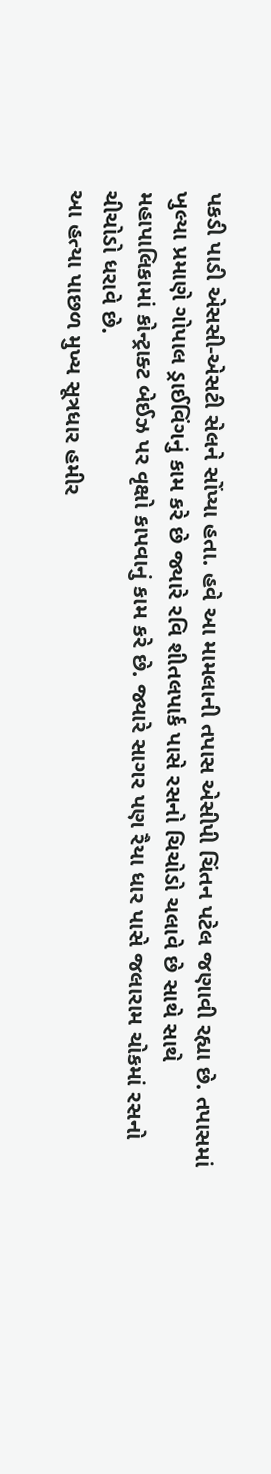પકડી પાડી એસસી-એસટી સેલને સોંપ્યા હતા. હવે આ મામલાની તપાસ એસીપી ચિંતન પટેલ જણાવી રહ્યા છે. તપાસમાં ખુલ્યા પ્રમાણે ગોપાલ ડ્રાઈવિંગનું કામ કરે છે જ્યારે રવિ શીતલપાર્ક પાસે રસનો ચિચોડો ચલાવે છે સાથે સાથે મહાપાલિકામાં કોન્ટ્રાક્ટ બેઈઝ પર વૃક્ષો કાપવાનું કામ કરે છે. જ્યારે સાગર પણ રૈયા ધાર પાસે જલારામ ચોકમાં રસનો ચીચોડો ધરાવે છે.
આ હત્યા પાછળ મુખ્ય સૂત્રધાર હમીર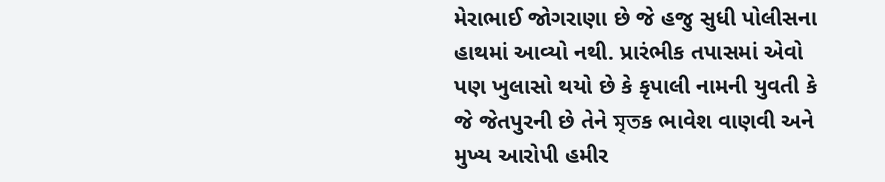મેરાભાઈ જોગરાણા છે જે હજુ સુધી પોલીસના હાથમાં આવ્યો નથી. પ્રારંભીક તપાસમાં એવો પણ ખુલાસો થયો છે કે કૃપાલી નામની યુવતી કે જે જેતપુરની છે તેને মৃতક ભાવેશ વાણવી અને મુખ્ય આરોપી હમીર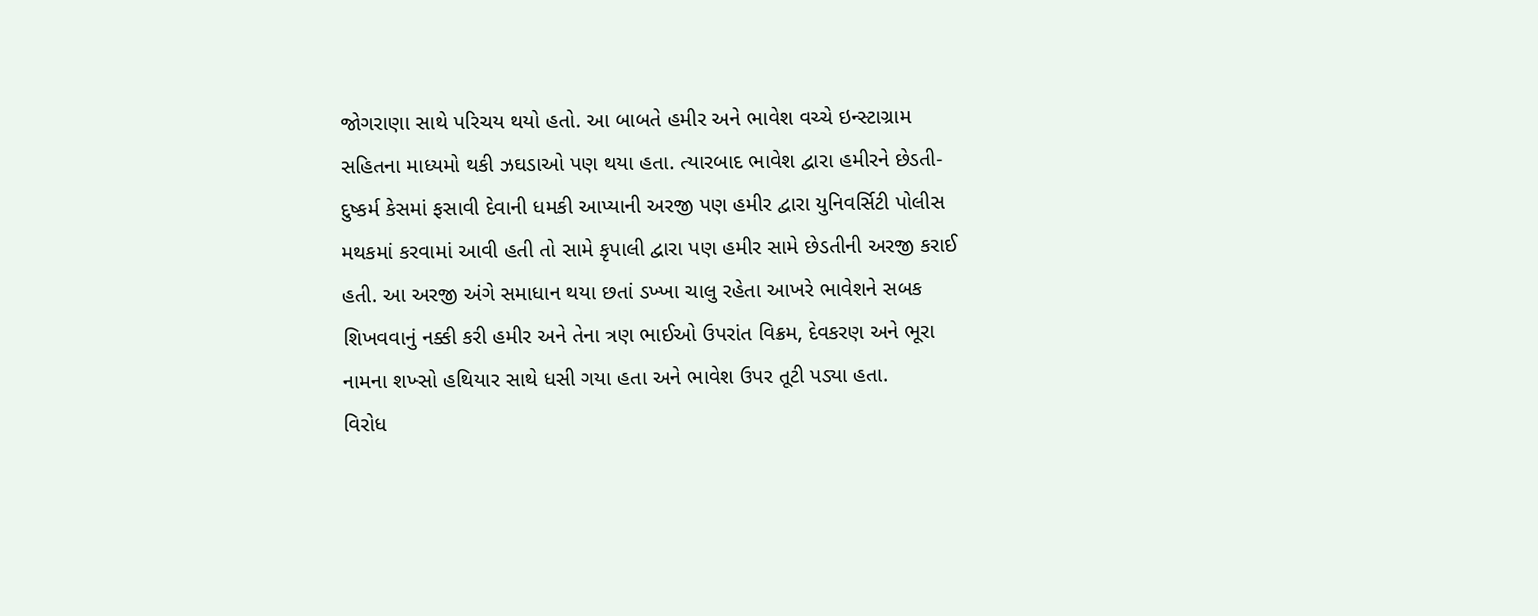જોગરાણા સાથે પરિચય થયો હતો. આ બાબતે હમીર અને ભાવેશ વચ્ચે ઇન્સ્ટાગ્રામ સહિતના માધ્યમો થકી ઝઘડાઓ પણ થયા હતા. ત્યારબાદ ભાવેશ દ્વારા હમીરને છેડતી-દુષ્કર્મ કેસમાં ફસાવી દેવાની ધમકી આપ્યાની અરજી પણ હમીર દ્વારા યુનિવર્સિટી પોલીસ મથકમાં કરવામાં આવી હતી તો સામે કૃપાલી દ્વારા પણ હમીર સામે છેડતીની અરજી કરાઈ હતી. આ અરજી અંગે સમાધાન થયા છતાં ડખ્ખા ચાલુ રહેતા આખરે ભાવેશને સબક શિખવવાનું નક્કી કરી હમીર અને તેના ત્રણ ભાઈઓ ઉપરાંત વિક્રમ, દેવકરણ અને ભૂરા નામના શખ્સો હથિયાર સાથે ધસી ગયા હતા અને ભાવેશ ઉપર તૂટી પડ્યા હતા.
વિરોધ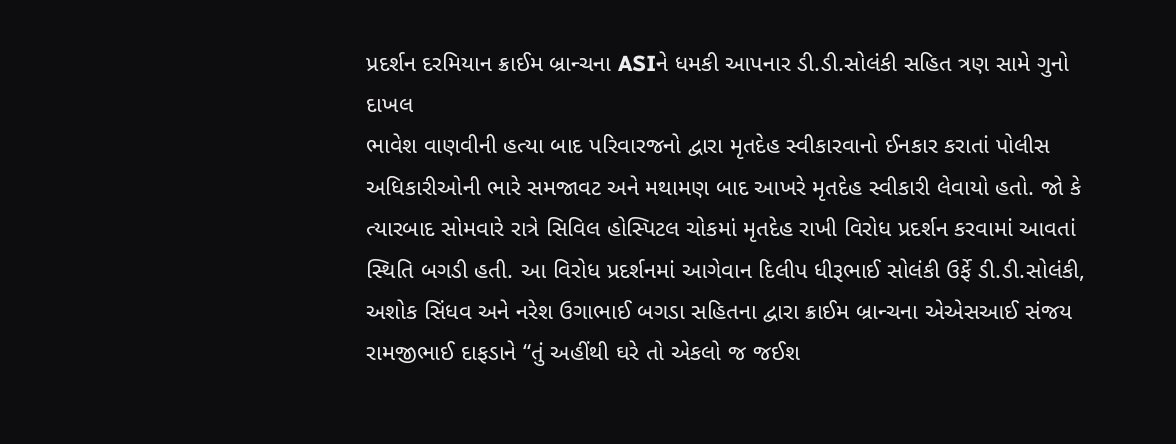પ્રદર્શન દરમિયાન ક્રાઈમ બ્રાન્ચના ASIને ધમકી આપનાર ડી.ડી.સોલંકી સહિત ત્રણ સામે ગુનો દાખલ
ભાવેશ વાણવીની હત્યા બાદ પરિવારજનો દ્વારા મૃતદેહ સ્વીકારવાનો ઈનકાર કરાતાં પોલીસ અધિકારીઓની ભારે સમજાવટ અને મથામણ બાદ આખરે મૃતદેહ સ્વીકારી લેવાયો હતો. જો કે ત્યારબાદ સોમવારે રાત્રે સિવિલ હોસ્પિટલ ચોકમાં મૃતદેહ રાખી વિરોધ પ્રદર્શન કરવામાં આવતાં સ્થિતિ બગડી હતી. આ વિરોધ પ્રદર્શનમાં આગેવાન દિલીપ ધીરૂભાઈ સોલંકી ઉર્ફે ડી.ડી.સોલંકી, અશોક સિંધવ અને નરેશ ઉગાભાઈ બગડા સહિતના દ્વારા ક્રાઈમ બ્રાન્ચના એએસઆઈ સંજય રામજીભાઈ દાફડાને “તું અહીંથી ઘરે તો એકલો જ જઈશ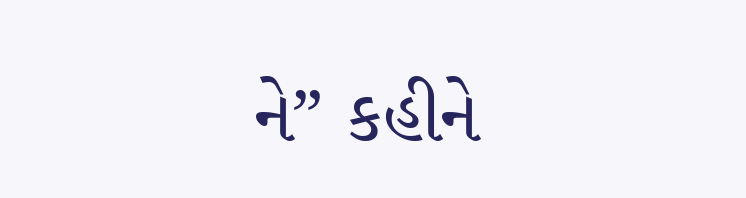ને” કહીને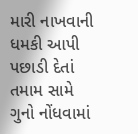મારી નાખવાની ધમકી આપી પછાડી દેતાં તમામ સામે ગુનો નોંધવામાં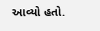આવ્યો હતો.